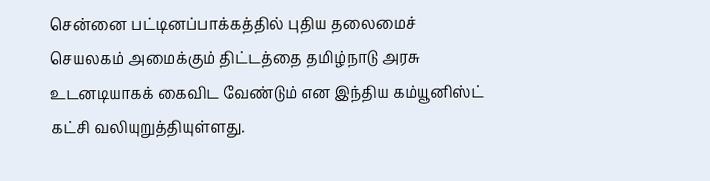சென்னை பட்டினப்பாக்கத்தில் புதிய தலைமைச் செயலகம் அமைக்கும் திட்டத்தை தமிழ்நாடு அரசு உடனடியாகக் கைவிட வேண்டும் என இந்திய கம்யூனிஸ்ட் கட்சி வலியுறுத்தியுள்ளது.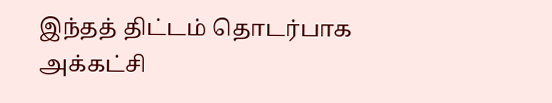இந்தத் திட்டம் தொடர்பாக அக்கட்சி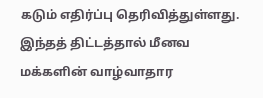கடும் எதிர்ப்பு தெரிவித்துள்ளது.
இந்தத் திட்டத்தால் மீனவ மக்களின் வாழ்வாதார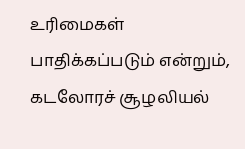உரிமைகள் பாதிக்கப்படும் என்றும், கடலோரச் சூழலியல்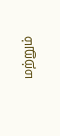மற்றும்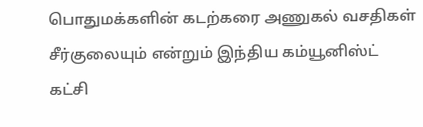பொதுமக்களின் கடற்கரை அணுகல் வசதிகள் சீர்குலையும் என்றும் இந்திய கம்யூனிஸ்ட் கட்சி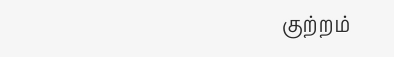குற்றம்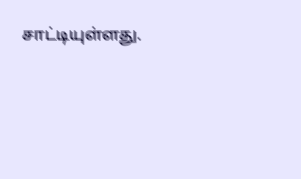சாட்டியுள்ளது.